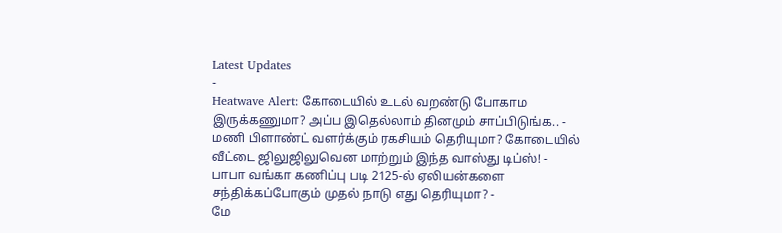Latest Updates
-
Heatwave Alert: கோடையில் உடல் வறண்டு போகாம இருக்கணுமா? அப்ப இதெல்லாம் தினமும் சாப்பிடுங்க.. -
மணி பிளாண்ட் வளர்க்கும் ரகசியம் தெரியுமா? கோடையில் வீட்டை ஜிலுஜிலுவென மாற்றும் இந்த வாஸ்து டிப்ஸ்! -
பாபா வங்கா கணிப்பு படி 2125-ல் ஏலியன்களை சந்திக்கப்போகும் முதல் நாடு எது தெரியுமா? -
மே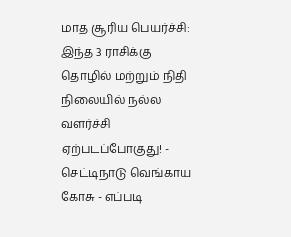மாத சூரிய பெயர்ச்சி: இந்த 3 ராசிக்கு தொழில் மற்றும் நிதி நிலையில் நல்ல வளர்ச்சி ஏற்படப்போகுது! -
செட்டிநாடு வெங்காய கோசு - எப்படி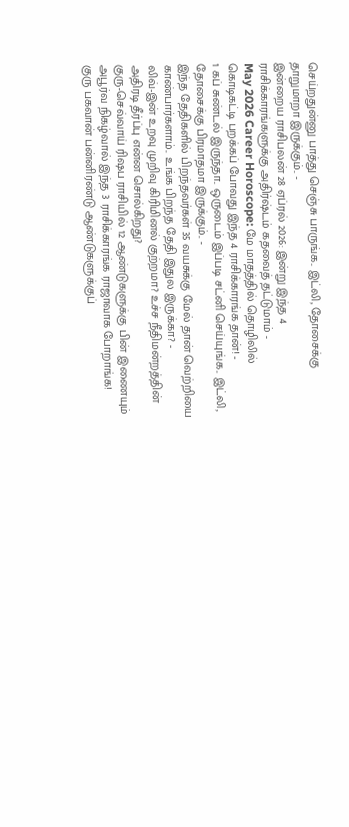செய்றதுன்னு பாத்து செஞ்சு பாருங்க.. இட்லி, தோசைக்கு தாறுமாறா இருக்கும்.. -
இன்றைய ராசிபலன் 28 ஏப்ரல் 2026: இன்று இந்த 4 ராசிக்காரங்களுக்கு அதிர்ஷ்டம் கதவைத் தட்டுமாம் -
May 2026 Career Horoscope: மே மாதத்தில் தொழிலில் கொடிகட்டி பறக்கப் போவது இந்த 4 ராசிக்காரங்க தான்! -
1 கப் சுண்டல் இருந்தா.. ஒருடைம் இப்படி சட்னி செய்யுங்க.. இட்லி, தோசைக்கு பிரமாதமா இருக்கும்.. -
இந்த தேதிகளில் பிறந்தவர்கள் 35 வயசுக்கு மேல் தான் வெற்றியை காண்பார்களாம்.. உங்க பிறந்த தேதி இதுல இருக்கா? -
லிவ்-இன் உறவு முறிவு கிரிமினல் குற்றமா? உச்ச நீதிமன்றத்தின் அதிரடி தீர்ப்பு என்ன சொல்கிறது?
குரு-செவ்வாய் ரிஷப ராசியில் 12 ஆண்டுகளுக்கு பின் இணையும் அபூர்வ நிகழ்வால் இந்த 3 ராசிக்காரங்க ராஜாவாக போறாங்க!
குரு பகவான் பன்னிரண்டு ஆண்டுகளுக்குப்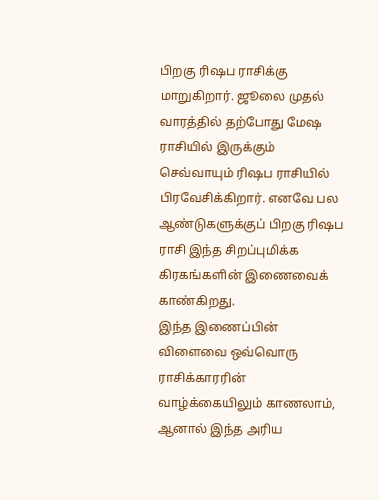பிறகு ரிஷப ராசிக்கு மாறுகிறார். ஜூலை முதல் வாரத்தில் தற்போது மேஷ ராசியில் இருக்கும் செவ்வாயும் ரிஷப ராசியில் பிரவேசிக்கிறார். எனவே பல ஆண்டுகளுக்குப் பிறகு ரிஷப ராசி இந்த சிறப்புமிக்க கிரகங்களின் இணைவைக் காண்கிறது.
இந்த இணைப்பின் விளைவை ஒவ்வொரு ராசிக்காரரின் வாழ்க்கையிலும் காணலாம், ஆனால் இந்த அரிய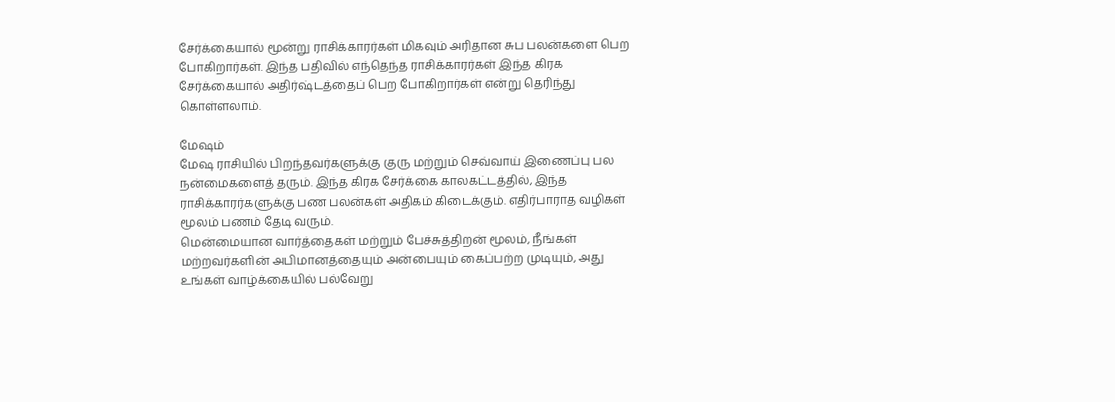சேர்க்கையால் மூன்று ராசிக்காரர்கள் மிகவும் அரிதான சுப பலன்களை பெற போகிறார்கள். இந்த பதிவில் எந்தெந்த ராசிக்காரர்கள் இந்த கிரக சேர்க்கையால் அதிர்ஷ்டத்தைப் பெற போகிறார்கள் என்று தெரிந்து கொள்ளலாம்.

மேஷம்
மேஷ ராசியில் பிறந்தவர்களுக்கு குரு மற்றும் செவ்வாய் இணைப்பு பல நன்மைகளைத் தரும். இந்த கிரக சேர்க்கை காலகட்டத்தில், இந்த ராசிக்காரர்களுக்கு பண பலன்கள் அதிகம் கிடைக்கும். எதிர்பாராத வழிகள் மூலம் பணம் தேடி வரும்.
மென்மையான வார்த்தைகள் மற்றும் பேச்சுத்திறன் மூலம், நீங்கள் மற்றவர்களின் அபிமானத்தையும் அன்பையும் கைப்பற்ற முடியும், அது உங்கள் வாழ்க்கையில் பல்வேறு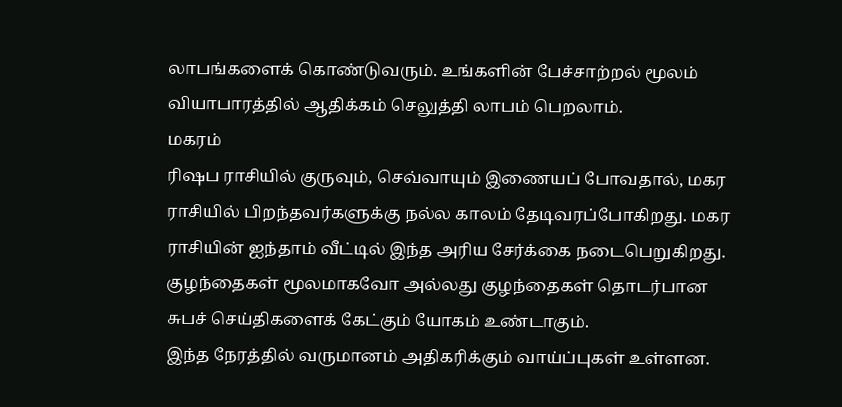லாபங்களைக் கொண்டுவரும். உங்களின் பேச்சாற்றல் மூலம் வியாபாரத்தில் ஆதிக்கம் செலுத்தி லாபம் பெறலாம்.
மகரம்
ரிஷப ராசியில் குருவும், செவ்வாயும் இணையப் போவதால், மகர ராசியில் பிறந்தவர்களுக்கு நல்ல காலம் தேடிவரப்போகிறது. மகர ராசியின் ஐந்தாம் வீட்டில் இந்த அரிய சேர்க்கை நடைபெறுகிறது. குழந்தைகள் மூலமாகவோ அல்லது குழந்தைகள் தொடர்பான சுபச் செய்திகளைக் கேட்கும் யோகம் உண்டாகும்.
இந்த நேரத்தில் வருமானம் அதிகரிக்கும் வாய்ப்புகள் உள்ளன.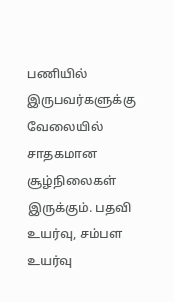பணியில் இருபவர்களுக்கு வேலையில் சாதகமான சூழ்நிலைகள் இருக்கும். பதவி உயர்வு, சம்பள உயர்வு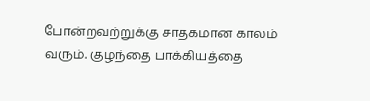போன்றவற்றுக்கு சாதகமான காலம் வரும். குழந்தை பாக்கியத்தை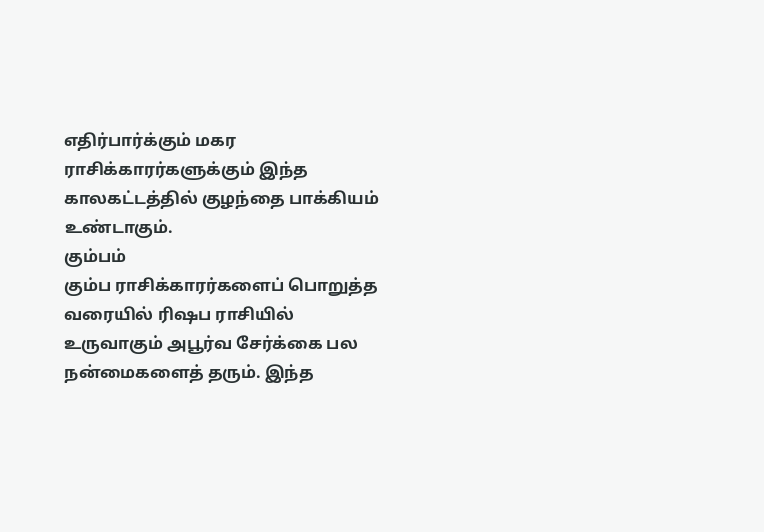எதிர்பார்க்கும் மகர ராசிக்காரர்களுக்கும் இந்த காலகட்டத்தில் குழந்தை பாக்கியம் உண்டாகும்.
கும்பம்
கும்ப ராசிக்காரர்களைப் பொறுத்த வரையில் ரிஷப ராசியில் உருவாகும் அபூர்வ சேர்க்கை பல நன்மைகளைத் தரும். இந்த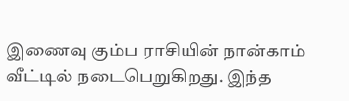இணைவு கும்ப ராசியின் நான்காம் வீட்டில் நடைபெறுகிறது. இந்த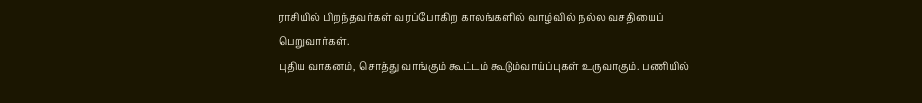ராசியில் பிறந்தவர்கள் வரப்போகிற காலங்களில் வாழ்வில் நல்ல வசதியைப் பெறுவார்கள்.
புதிய வாகனம், சொத்து வாங்கும் கூட்டம் கூடும்வாய்ப்புகள் உருவாகும். பணியில்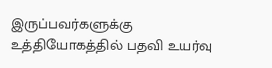இருப்பவர்களுக்கு உத்தியோகத்தில் பதவி உயர்வு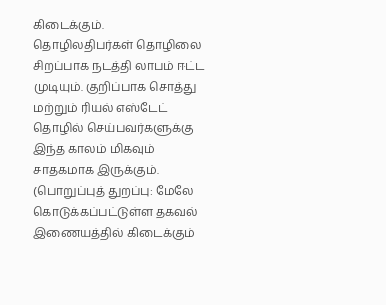கிடைக்கும். தொழிலதிபர்கள் தொழிலை சிறப்பாக நடத்தி லாபம் ஈட்ட முடியும். குறிப்பாக சொத்து மற்றும் ரியல் எஸ்டேட் தொழில் செய்பவர்களுக்கு இந்த காலம் மிகவும் சாதகமாக இருக்கும்.
(பொறுப்புத் துறப்பு: மேலே கொடுக்கப்பட்டுள்ள தகவல் இணையத்தில் கிடைக்கும்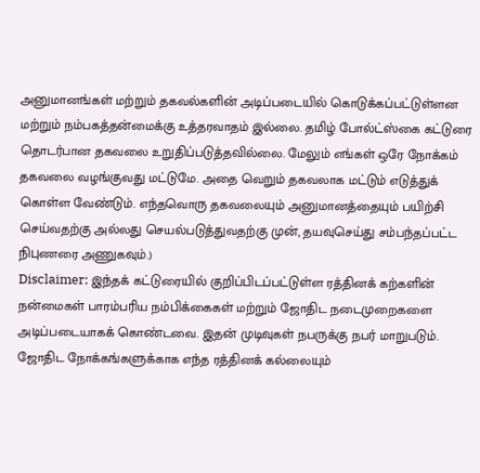அனுமானங்கள் மற்றும் தகவல்களின் அடிப்படையில் கொடுக்கப்பட்டுள்ளன மற்றும் நம்பகத்தன்மைக்கு உத்தரவாதம் இல்லை. தமிழ் போல்ட்ஸ்கை கட்டுரை தொடர்பான தகவலை உறுதிப்படுத்தவில்லை. மேலும் எங்கள் ஒரே நோக்கம் தகவலை வழங்குவது மட்டுமே. அதை வெறும் தகவலாக மட்டும் எடுத்துக் கொள்ள வேண்டும். எந்தவொரு தகவலையும் அனுமானத்தையும் பயிற்சி செய்வதற்கு அல்லது செயல்படுத்துவதற்கு முன், தயவுசெய்து சம்பந்தப்பட்ட நிபுணரை அணுகவும்.)
Disclaimer: இந்தக் கட்டுரையில் குறிப்பிடப்பட்டுள்ள ரத்தினக் கற்களின் நன்மைகள் பாரம்பரிய நம்பிக்கைகள் மற்றும் ஜோதிட நடைமுறைகளை அடிப்படையாகக் கொண்டவை. இதன் முடிவுகள் நபருக்கு நபர் மாறுபடும். ஜோதிட நோக்கங்களுக்காக எந்த ரத்தினக் கல்லையும்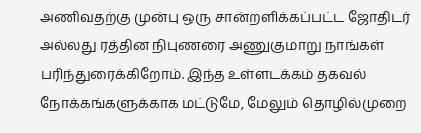அணிவதற்கு முன்பு ஒரு சான்றளிக்கப்பட்ட ஜோதிடர் அல்லது ரத்தின நிபுணரை அணுகுமாறு நாங்கள் பரிந்துரைக்கிறோம். இந்த உள்ளடக்கம் தகவல் நோக்கங்களுக்காக மட்டுமே, மேலும் தொழில்முறை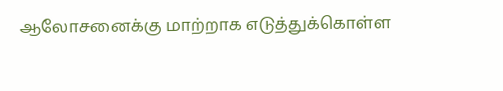ஆலோசனைக்கு மாற்றாக எடுத்துக்கொள்ள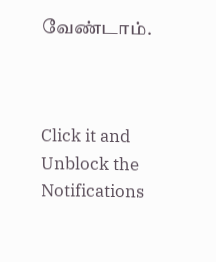வேண்டாம்.



Click it and Unblock the Notifications